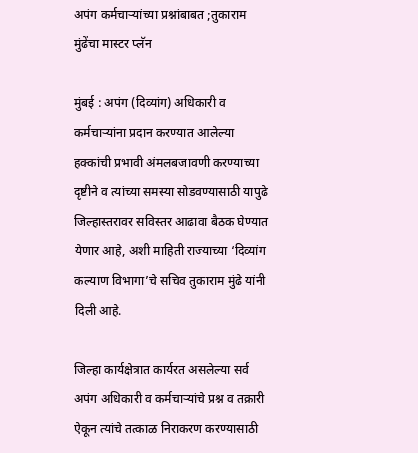अपंग कर्मचाऱ्यांच्या प्रश्नांबाबत ;तुकाराम मुंढेंचा मास्टर प्लॅन

मुंबई : अपंग (दिव्यांग) अधिकारी व कर्मचाऱ्यांना प्रदान करण्यात आलेल्या हक्कांची प्रभावी अंमलबजावणी करण्याच्या दृष्टीने व त्यांच्या समस्या सोडवण्यासाठी यापुढे जिल्हास्तरावर सविस्तर आढावा बैठक घेण्यात येणार आहे, अशी माहिती राज्याच्या ‘दिव्यांग कल्याण विभागा’चे सचिव तुकाराम मुंढे यांनी दिली आहे.

जिल्हा कार्यक्षेत्रात कार्यरत असलेल्या सर्व अपंग अधिकारी व कर्मचाऱ्यांचे प्रश्न व तक्रारी ऐकून त्यांचे तत्काळ निराकरण करण्यासाठी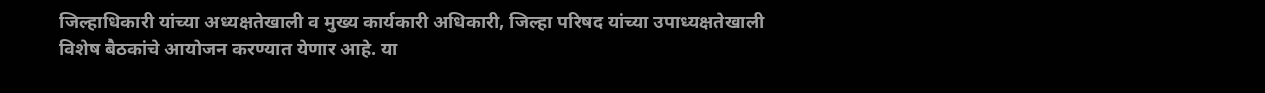जिल्हाधिकारी यांच्या अध्यक्षतेखाली व मुख्य कार्यकारी अधिकारी, जिल्हा परिषद यांच्या उपाध्यक्षतेखाली विशेष बैठकांचे आयोजन करण्यात येणार आहे. या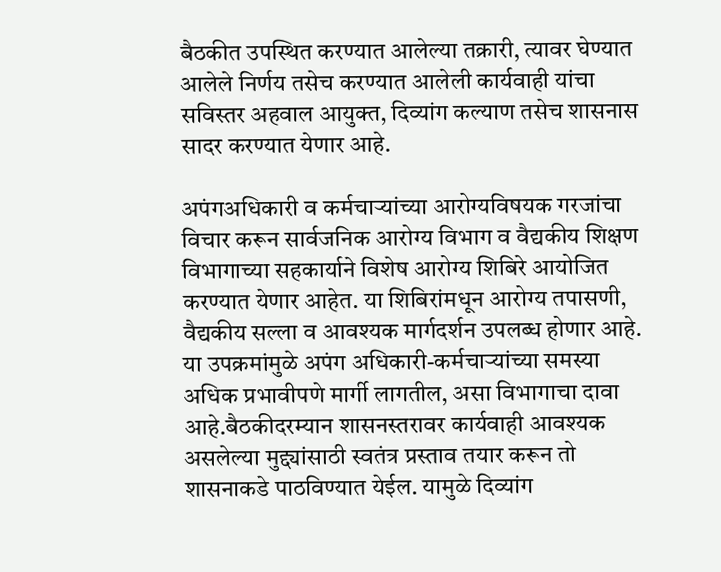बैठकीत उपस्थित करण्यात आलेल्या तक्रारी, त्यावर घेण्यात आलेले निर्णय तसेच करण्यात आलेली कार्यवाही यांचा सविस्तर अहवाल आयुक्त, दिव्यांग कल्याण तसेच शासनास सादर करण्यात येणार आहे.

अपंगअधिकारी व कर्मचाऱ्यांच्या आरोग्यविषयक गरजांचा विचार करून सार्वजनिक आरोग्य विभाग व वैद्यकीय शिक्षण विभागाच्या सहकार्याने विशेष आरोग्य शिबिरे आयोजित करण्यात येणार आहेत. या शिबिरांमधून आरोग्य तपासणी, वैद्यकीय सल्ला व आवश्यक मार्गदर्शन उपलब्ध होणार आहे. या उपक्रमांमुळे अपंग अधिकारी-कर्मचाऱ्यांच्या समस्या अधिक प्रभावीपणे मार्गी लागतील, असा विभागाचा दावा आहे.बैठकीदरम्यान शासनस्तरावर कार्यवाही आवश्यक असलेल्या मुद्द्यांसाठी स्वतंत्र प्रस्ताव तयार करून तो शासनाकडे पाठविण्यात येईल. यामुळे दिव्यांग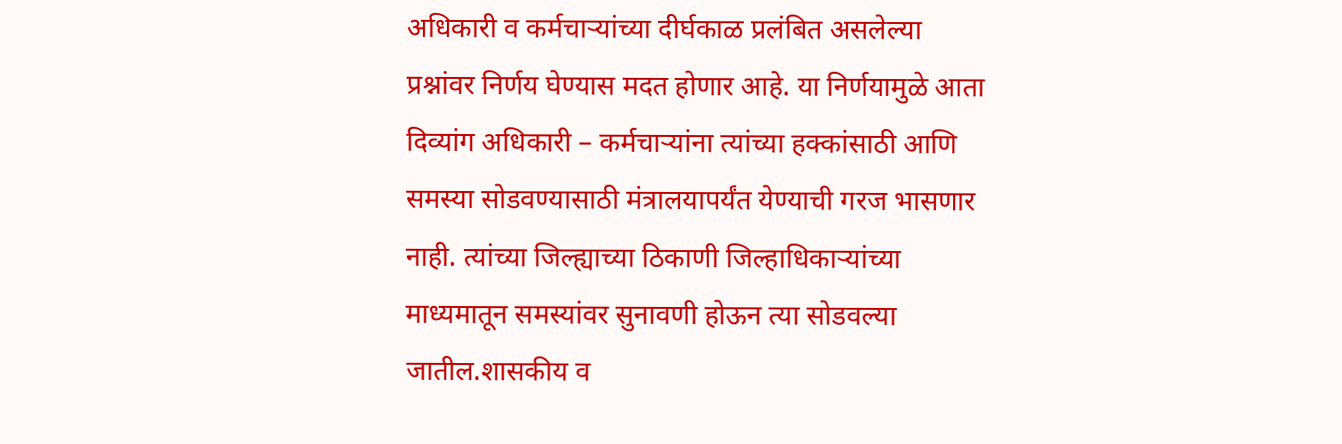अधिकारी व कर्मचाऱ्यांच्या दीर्घकाळ प्रलंबित असलेल्या प्रश्नांवर निर्णय घेण्यास मदत होणार आहे. या निर्णयामुळे आता दिव्यांग अधिकारी – कर्मचाऱ्यांना त्यांच्या हक्कांसाठी आणि समस्या सोडवण्यासाठी मंत्रालयापर्यंत येण्याची गरज भासणार नाही. त्यांच्या जिल्ह्याच्या ठिकाणी जिल्हाधिकाऱ्यांच्या माध्यमातून समस्यांवर सुनावणी होऊन त्या सोडवल्या जातील.शासकीय व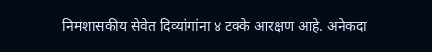निमशासकीय सेवेत दिव्यांगांना ४ टक्के आरक्षण आहे. अनेकदा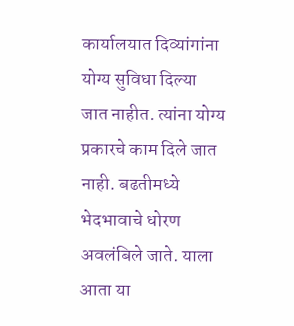कार्यालयात दिव्यांगांना योग्य सुविधा दिल्या जात नाहीत. त्यांना योग्य प्रकारचे काम दिले जात नाही. बढतीमध्ये भेदभावाचे धोरण अवलंबिले जाते. याला आता या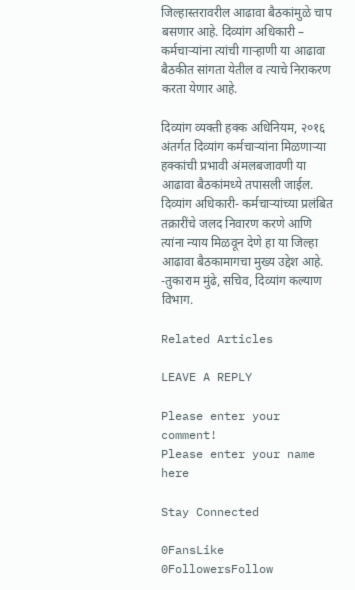जिल्हास्तरावरील आढावा बैठकांमुळे चाप बसणार आहे. दिव्यांग अधिकारी – कर्मचाऱ्यांना त्यांची गाऱ्हाणी या आढावा बैठकीत सांगता येतील व त्याचे निराकरण करता येणार आहे.

दिव्यांग व्यक्ती हक्क अधिनियम, २०१६ अंतर्गत दिव्यांग कर्मचाऱ्यांना मिळणाऱ्या हक्कांची प्रभावी अंमलबजावणी या आढावा बैठकांमध्ये तपासली जाईल. दिव्यांग अधिकारी- कर्मचाऱ्यांच्या प्रलंबित तक्रारींचे जलद निवारण करणे आणि त्यांना न्याय मिळवून देणे हा या जिल्हा आढावा बैठकामागचा मुख्य उद्देश आहे. -तुकाराम मुंढे, सचिव, दिव्यांग कल्याण विभाग.

Related Articles

LEAVE A REPLY

Please enter your comment!
Please enter your name here

Stay Connected

0FansLike
0FollowersFollow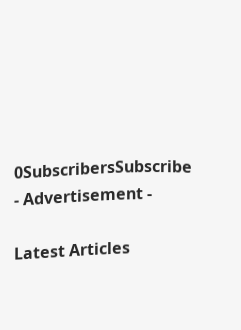0SubscribersSubscribe
- Advertisement -

Latest Articles